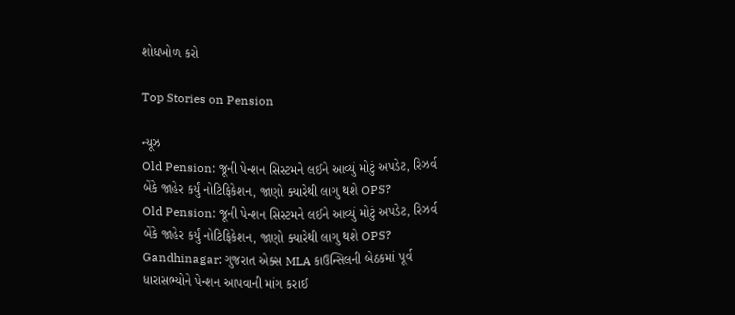શોધખોળ કરો

Top Stories on Pension

ન્યૂઝ
Old Pension: જૂની પેન્શન સિસ્ટમને લઈને આવ્યું મોટું અપડેટ, રિઝર્વ બેંકે જાહેર કર્યું નોટિફિકેશન, જાણો ક્યારેથી લાગુ થશે OPS?
Old Pension: જૂની પેન્શન સિસ્ટમને લઈને આવ્યું મોટું અપડેટ, રિઝર્વ બેંકે જાહેર કર્યું નોટિફિકેશન, જાણો ક્યારેથી લાગુ થશે OPS?
Gandhinagar: ગુજરાત એક્સ MLA કાઉન્સિલની બેઠકમાં પૂર્વ ધારાસભ્યોને પેન્શન આપવાની માંગ કરાઈ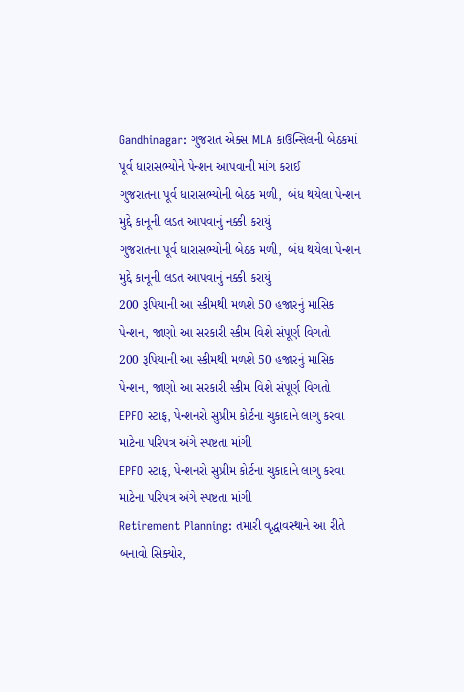Gandhinagar: ગુજરાત એક્સ MLA કાઉન્સિલની બેઠકમાં પૂર્વ ધારાસભ્યોને પેન્શન આપવાની માંગ કરાઈ
ગુજરાતના પૂર્વ ધારાસભ્યોની બેઠક મળી,  બંધ થયેલા પેન્શન મુદ્દે કાનૂની લડત આપવાનું નક્કી કરાયું
ગુજરાતના પૂર્વ ધારાસભ્યોની બેઠક મળી,  બંધ થયેલા પેન્શન મુદ્દે કાનૂની લડત આપવાનું નક્કી કરાયું
200 રૂપિયાની આ સ્કીમથી મળશે 50 હજારનું માસિક પેન્શન, જાણો આ સરકારી સ્કીમ વિશે સંપૂર્ણ વિગતો
200 રૂપિયાની આ સ્કીમથી મળશે 50 હજારનું માસિક પેન્શન, જાણો આ સરકારી સ્કીમ વિશે સંપૂર્ણ વિગતો
EPFO સ્ટાફ, પેન્શનરો સુપ્રીમ કોર્ટના ચુકાદાને લાગુ કરવા માટેના પરિપત્ર અંગે સ્પષ્ટતા માંગી
EPFO સ્ટાફ, પેન્શનરો સુપ્રીમ કોર્ટના ચુકાદાને લાગુ કરવા માટેના પરિપત્ર અંગે સ્પષ્ટતા માંગી
Retirement Planning: તમારી વૃદ્ધાવસ્થાને આ રીતે બનાવો સિક્યોર,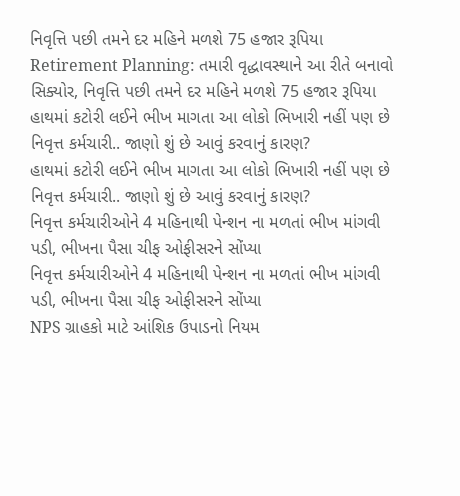નિવૃત્તિ પછી તમને દર મહિને મળશે 75 હજાર રૂપિયા
Retirement Planning: તમારી વૃદ્ધાવસ્થાને આ રીતે બનાવો સિક્યોર, નિવૃત્તિ પછી તમને દર મહિને મળશે 75 હજાર રૂપિયા
હાથમાં કટોરી લઈને ભીખ માગતા આ લોકો ભિખારી નહીં પણ છે નિવૃત્ત કર્મચારી.. જાણો શું છે આવું કરવાનું કારણ?
હાથમાં કટોરી લઈને ભીખ માગતા આ લોકો ભિખારી નહીં પણ છે નિવૃત્ત કર્મચારી.. જાણો શું છે આવું કરવાનું કારણ?
નિવૃત્ત કર્મચારીઓને 4 મહિનાથી પેન્શન ના મળતાં ભીખ માંગવી પડી, ભીખના પૈસા ચીફ ઓફીસરને સોંપ્યા
નિવૃત્ત કર્મચારીઓને 4 મહિનાથી પેન્શન ના મળતાં ભીખ માંગવી પડી, ભીખના પૈસા ચીફ ઓફીસરને સોંપ્યા
NPS ગ્રાહકો માટે આંશિક ઉપાડનો નિયમ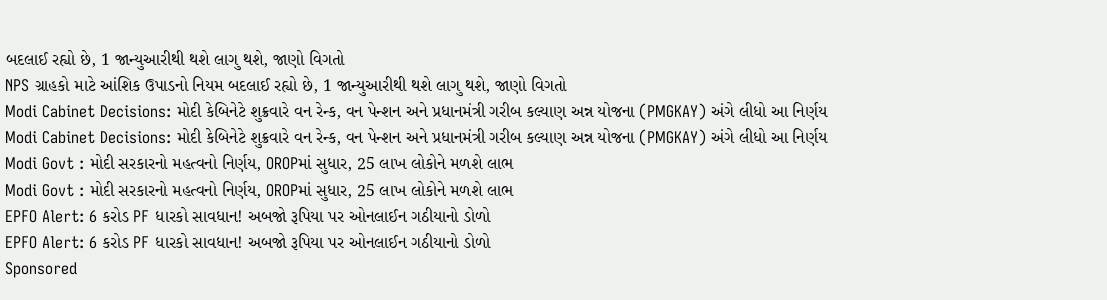બદલાઈ રહ્યો છે, 1 જાન્યુઆરીથી થશે લાગુ થશે, જાણો વિગતો
NPS ગ્રાહકો માટે આંશિક ઉપાડનો નિયમ બદલાઈ રહ્યો છે, 1 જાન્યુઆરીથી થશે લાગુ થશે, જાણો વિગતો
Modi Cabinet Decisions: મોદી કેબિનેટે શુક્રવારે વન રેન્ક, વન પેન્શન અને પ્રધાનમંત્રી ગરીબ કલ્યાણ અન્ન યોજના (PMGKAY) અંગે લીધો આ નિર્ણય
Modi Cabinet Decisions: મોદી કેબિનેટે શુક્રવારે વન રેન્ક, વન પેન્શન અને પ્રધાનમંત્રી ગરીબ કલ્યાણ અન્ન યોજના (PMGKAY) અંગે લીધો આ નિર્ણય
Modi Govt : મોદી સરકારનો મહત્વનો નિર્ણય, OROPમાં સુધાર, 25 લાખ લોકોને મળશે લાભ
Modi Govt : મોદી સરકારનો મહત્વનો નિર્ણય, OROPમાં સુધાર, 25 લાખ લોકોને મળશે લાભ
EPFO Alert: 6 કરોડ PF ધારકો સાવધાન! અબજો રૂપિયા પર ઓનલાઈન ગઠીયાનો ડોળો
EPFO Alert: 6 કરોડ PF ધારકો સાવધાન! અબજો રૂપિયા પર ઓનલાઈન ગઠીયાનો ડોળો
Sponsored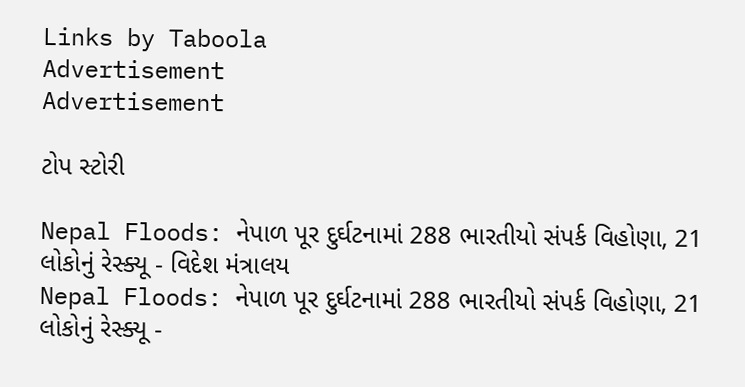Links by Taboola
Advertisement
Advertisement

ટોપ સ્ટોરી

Nepal Floods: નેપાળ પૂર દુર્ઘટનામાં 288 ભારતીયો સંપર્ક વિહોણા, 21 લોકોનું રેસ્ક્યૂ - વિદેશ મંત્રાલય
Nepal Floods: નેપાળ પૂર દુર્ઘટનામાં 288 ભારતીયો સંપર્ક વિહોણા, 21 લોકોનું રેસ્ક્યૂ -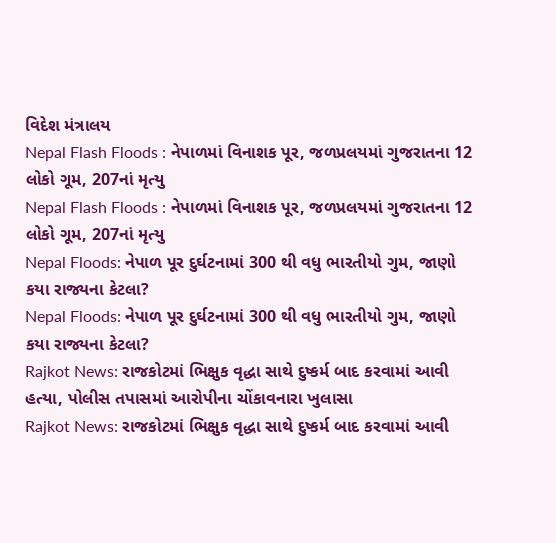વિદેશ મંત્રાલય
Nepal Flash Floods : નેપાળમાં વિનાશક પૂર, જળપ્રલયમાં ગુજરાતના 12 લોકો ગૂમ, 207નાં મૃત્યુ
Nepal Flash Floods : નેપાળમાં વિનાશક પૂર, જળપ્રલયમાં ગુજરાતના 12 લોકો ગૂમ, 207નાં મૃત્યુ
Nepal Floods: નેપાળ પૂર દુર્ઘટનામાં 300 થી વધુ ભારતીયો ગુમ, જાણો કયા રાજ્યના કેટલા?
Nepal Floods: નેપાળ પૂર દુર્ઘટનામાં 300 થી વધુ ભારતીયો ગુમ, જાણો કયા રાજ્યના કેટલા?
Rajkot News: રાજકોટમાં ભિક્ષુક વૃદ્ધા સાથે દુષ્કર્મ બાદ કરવામાં આવી હત્યા, પોલીસ તપાસમાં આરોપીના ચોંકાવનારા ખુલાસા
Rajkot News: રાજકોટમાં ભિક્ષુક વૃદ્ધા સાથે દુષ્કર્મ બાદ કરવામાં આવી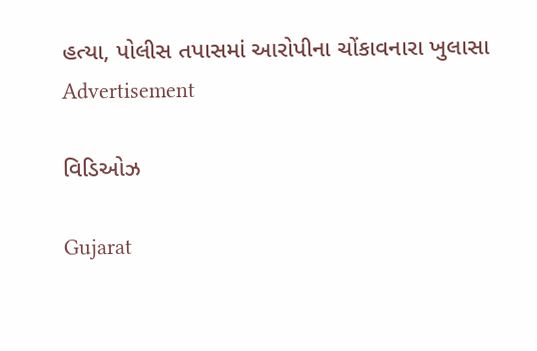હત્યા, પોલીસ તપાસમાં આરોપીના ચોંકાવનારા ખુલાસા
Advertisement

વિડિઓઝ

Gujarat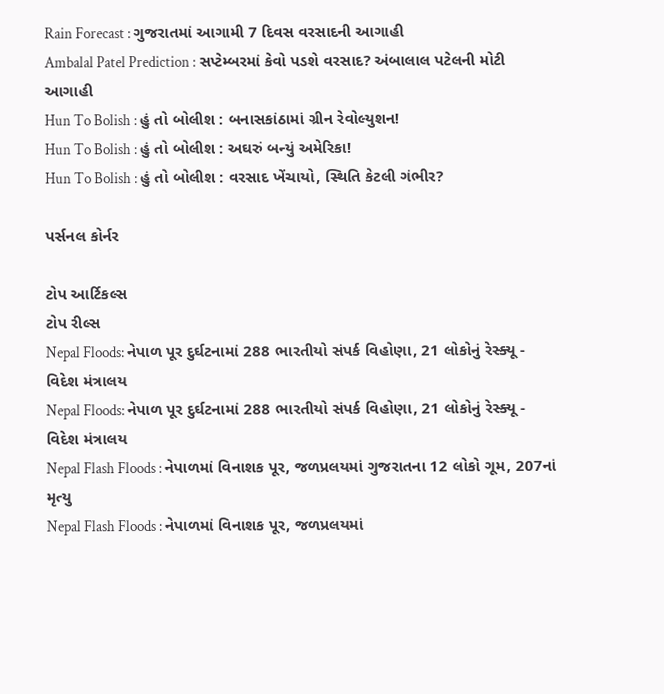Rain Forecast : ગુજરાતમાં આગામી 7 દિવસ વરસાદની આગાહી
Ambalal Patel Prediction : સપ્ટેમ્બરમાં કેવો પડશે વરસાદ? અંબાલાલ પટેલની મોટી આગાહી
Hun To Bolish : હું તો બોલીશ : બનાસકાંઠામાં ગ્રીન રેવોલ્યુશન!
Hun To Bolish : હું તો બોલીશ : અઘરું બન્યું અમેરિકા!
Hun To Bolish : હું તો બોલીશ : વરસાદ ખેંચાયો, સ્થિતિ કેટલી ગંભીર?

પર્સનલ કોર્નર

ટોપ આર્ટિકલ્સ
ટોપ રીલ્સ
Nepal Floods: નેપાળ પૂર દુર્ઘટનામાં 288 ભારતીયો સંપર્ક વિહોણા, 21 લોકોનું રેસ્ક્યૂ - વિદેશ મંત્રાલય
Nepal Floods: નેપાળ પૂર દુર્ઘટનામાં 288 ભારતીયો સંપર્ક વિહોણા, 21 લોકોનું રેસ્ક્યૂ - વિદેશ મંત્રાલય
Nepal Flash Floods : નેપાળમાં વિનાશક પૂર, જળપ્રલયમાં ગુજરાતના 12 લોકો ગૂમ, 207નાં મૃત્યુ
Nepal Flash Floods : નેપાળમાં વિનાશક પૂર, જળપ્રલયમાં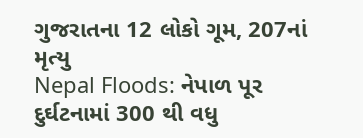ગુજરાતના 12 લોકો ગૂમ, 207નાં મૃત્યુ
Nepal Floods: નેપાળ પૂર દુર્ઘટનામાં 300 થી વધુ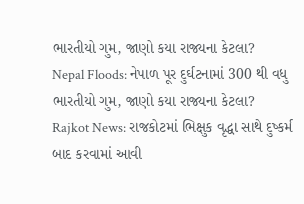ભારતીયો ગુમ, જાણો કયા રાજ્યના કેટલા?
Nepal Floods: નેપાળ પૂર દુર્ઘટનામાં 300 થી વધુ ભારતીયો ગુમ, જાણો કયા રાજ્યના કેટલા?
Rajkot News: રાજકોટમાં ભિક્ષુક વૃદ્ધા સાથે દુષ્કર્મ બાદ કરવામાં આવી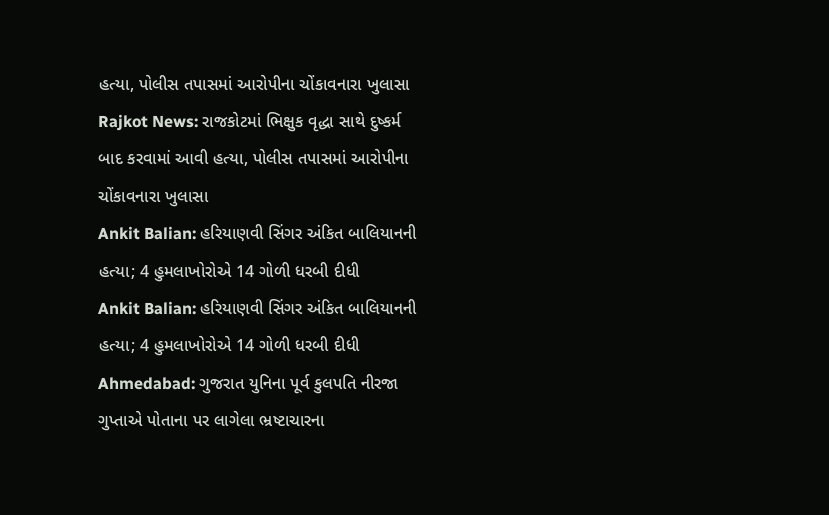હત્યા, પોલીસ તપાસમાં આરોપીના ચોંકાવનારા ખુલાસા
Rajkot News: રાજકોટમાં ભિક્ષુક વૃદ્ધા સાથે દુષ્કર્મ બાદ કરવામાં આવી હત્યા, પોલીસ તપાસમાં આરોપીના ચોંકાવનારા ખુલાસા
Ankit Balian: હરિયાણવી સિંગર અંકિત બાલિયાનની હત્યા; 4 હુમલાખોરોએ 14 ગોળી ધરબી દીધી
Ankit Balian: હરિયાણવી સિંગર અંકિત બાલિયાનની હત્યા; 4 હુમલાખોરોએ 14 ગોળી ધરબી દીધી
Ahmedabad: ગુજરાત યુનિના પૂર્વ કુલપતિ નીરજા ગુપ્તાએ પોતાના પર લાગેલા ભ્રષ્ટાચારના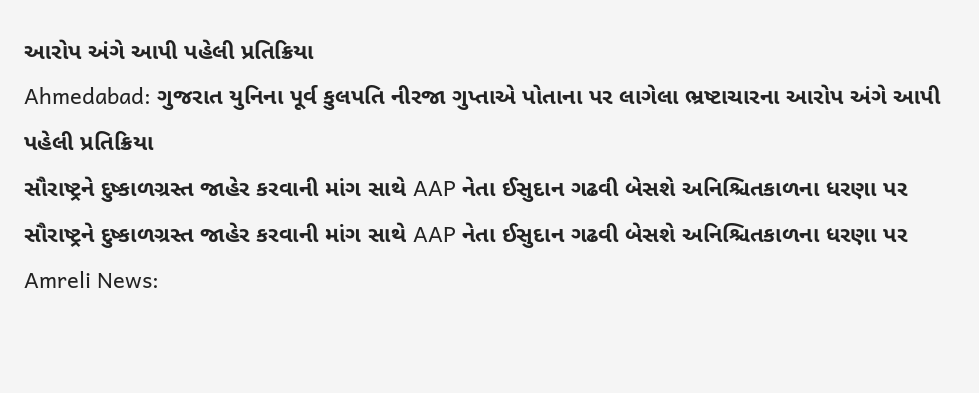આરોપ અંગે આપી પહેલી પ્રતિક્રિયા
Ahmedabad: ગુજરાત યુનિના પૂર્વ કુલપતિ નીરજા ગુપ્તાએ પોતાના પર લાગેલા ભ્રષ્ટાચારના આરોપ અંગે આપી પહેલી પ્રતિક્રિયા
સૌરાષ્ટ્રને દુષ્કાળગ્રસ્ત જાહેર કરવાની માંગ સાથે AAP નેતા ઈસુદાન ગઢવી બેસશે અનિશ્ચિતકાળના ધરણા પર
સૌરાષ્ટ્રને દુષ્કાળગ્રસ્ત જાહેર કરવાની માંગ સાથે AAP નેતા ઈસુદાન ગઢવી બેસશે અનિશ્ચિતકાળના ધરણા પર
Amreli News: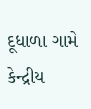દૂધાળા ગામે કેન્દ્રીય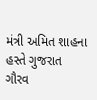મંત્રી અમિત શાહના હસ્તે ગુજરાત ગૌરવ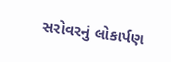સરોવરનું લોકાર્પણ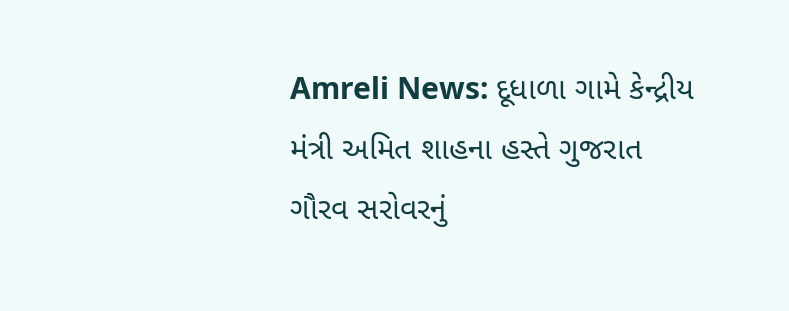Amreli News: દૂધાળા ગામે કેન્દ્રીય મંત્રી અમિત શાહના હસ્તે ગુજરાત ગૌરવ સરોવરનું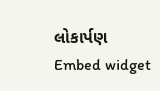લોકાર્પણ
Embed widget